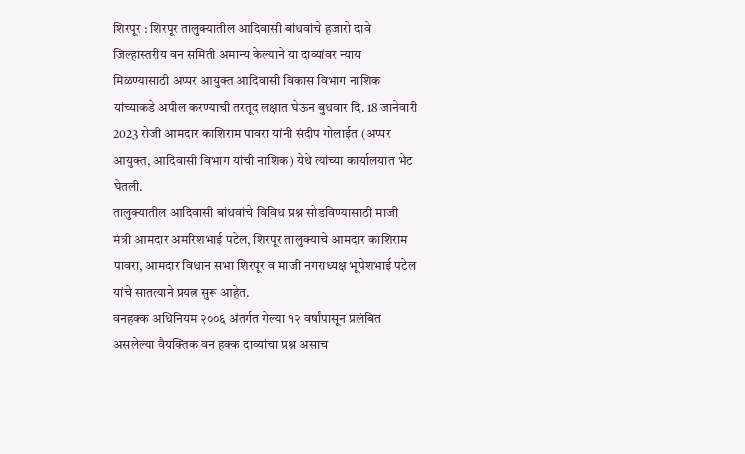शिरपूर : शिरपूर तालुक्यातील आदिवासी बांधवांचे हजारो दावे जिल्हास्तरीय वन समिती अमान्य केल्याने या दाव्यांवर न्याय मिळण्यासाठी अप्पर आयुक्त आदिवासी विकास विभाग नाशिक यांच्याकडे अपील करण्याची तरतूद लक्षात घेऊन बुधवार दि. 18 जानेवारी 2023 रोजी आमदार काशिराम पावरा यांनी संदीप गोलाईत (अप्पर आयुक्त, आदिवासी विभाग यांची नाशिक) येथे त्यांच्या कार्यालयात भेट घेतली.
तालुक्यातील आदिवासी बांधवांचे विविध प्रश्न सोडविण्यासाठी माजी मंत्री आमदार अमरिशभाई पटेल, शिरपूर तालुक्याचे आमदार काशिराम पावरा, आमदार विधान सभा शिरपूर व माजी नगराध्यक्ष भूपेशभाई पटेल यांचे सातत्याने प्रयत्न सुरू आहेत.
वनहक्क अधिनियम २००६ अंतर्गत गेल्या १२ वर्षांपासून प्रलंबित असलेल्या वैयक्तिक वन हक्क दाव्यांचा प्रश्न असाच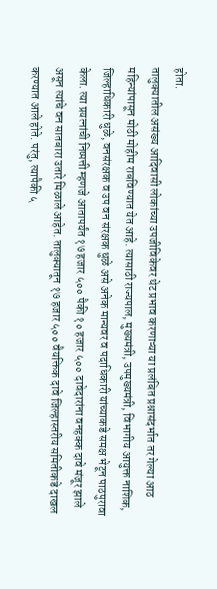होता.
तालुक्यातील असंख्य आदिवासी लोकांच्या उपजीविकेवर थेट प्रभाव करणाऱ्या या प्रलंबित प्रश्नासंदर्भात तर गेल्या आठ महिन्यांपासून मोठी मोहीम राबविण्यात येत आहे. त्यासाठी राज्यपाल, मुख्यमंत्री, उपमुख्यमंत्री, विभागीय आयुक्त नाशिक, जिल्हाधिकारी धुळे, वनसंरक्षक व उप वन संरक्षक धुळे असे अनेक मान्यवर व पदाधिकारी यांच्याकडे समक्ष भेटून पाठपुरावा केला. त्या प्रयत्नांची निष्पत्ती म्हणजे आतापर्यंत १७ हजार ५०० पैकी १० हजार ५०० दावेदारांना वनहक्क दावे मंजूर झाले असून त्यांचे वन सातबारा उतारे मिळाले आहेत. तालुक्यातून १७ हजार ५०० वैयक्तिक दावे जिल्हास्तरीय समितीकडे दाखल करण्यात आले होते. परंतु, त्यापैकी ५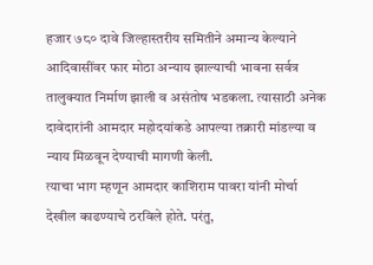हजार ७८० दावे जिल्हास्तरीय समितीने अमान्य केल्याने आदिवासींवर फार मोठा अन्याय झाल्याची भावना सर्वत्र तालुक्यात निर्माण झाली व असंतोष भडकला. त्यासाठी अनेक दावेदारांनी आमदार महोदयांकडे आपल्या तक्रारी मांडल्या व न्याय मिळवून देण्याची मागणी केली.
त्याचा भाग म्हणून आमदार काशिराम पावरा यांनी मोर्चा देखील काढण्याचे ठरविले होते. परंतु,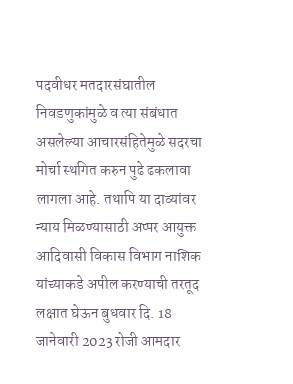पदवीधर मतदारसंघातील निवडणुकांमुळे व त्या संबंधात असलेल्या आचारसंहितेमुळे सदरचा मोर्चा स्थगित करुन पुढे ढकलावा लागला आहे. तथापि या दाव्यांवर न्याय मिळण्यासाठी अप्पर आयुक्त आदिवासी विकास विभाग नाशिक यांच्याकडे अपील करण्याची तरतूद लक्षात घेऊन बुधवार दि. 18 जानेवारी 2023 रोजी आमदार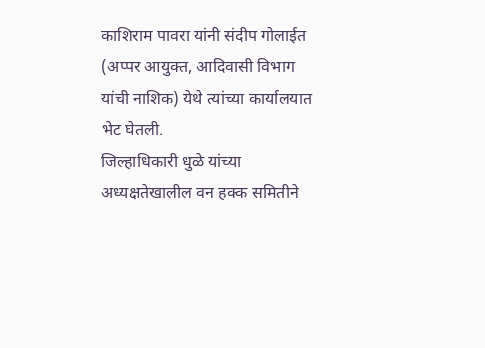काशिराम पावरा यांनी संदीप गोलाईत (अप्पर आयुक्त, आदिवासी विभाग यांची नाशिक) येथे त्यांच्या कार्यालयात भेट घेतली.
जिल्हाधिकारी धुळे यांच्या अध्यक्षतेखालील वन हक्क समितीने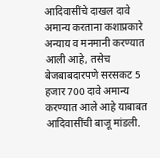आदिवासींचे दाखल दावे अमान्य करताना कशाप्रकारे अन्याय व मनमानी करण्यात आली आहे, तसेच बेजबाबदारपणे सरसकट 5 हजार 700 दावे अमान्य करण्यात आले आहे याबाबत आदिवासींची बाजू मांडली.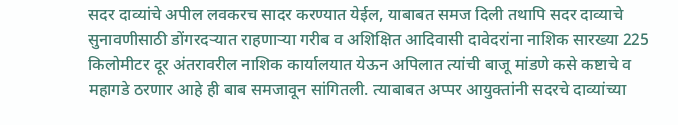सदर दाव्यांचे अपील लवकरच सादर करण्यात येईल, याबाबत समज दिली तथापि सदर दाव्याचे सुनावणीसाठी डोंगरदऱ्यात राहणाऱ्या गरीब व अशिक्षित आदिवासी दावेदरांना नाशिक सारख्या 225 किलोमीटर दूर अंतरावरील नाशिक कार्यालयात येऊन अपिलात त्यांची बाजू मांडणे कसे कष्टाचे व महागडे ठरणार आहे ही बाब समजावून सांगितली. त्याबाबत अप्पर आयुक्तांनी सदरचे दाव्यांच्या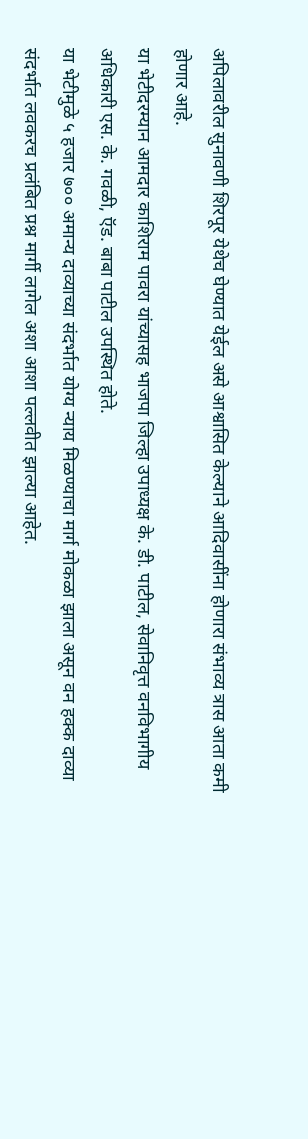अपिलावरील सुनावणी शिरपूर येथेच घेण्यात येईल असे आश्वासित केल्याने आदिवासींना होणारा संभाव्य त्रास आता कमी होणार आहे.
या भेटीदरम्यान आमदार काशिराम पावरा यांच्यासह भाजपा जिल्हा उपाध्यक्ष के. डी. पाटील, सेवानिवृत्त वनविभागीय अधिकारी एस. के. गवळी, ऍड. बाबा पाटील उपस्थित होते.
या भेटीमुळे ५ हजार ७०० अमान्य दाव्याच्या संदर्भात योग्य न्याय मिळण्याचा मार्ग मोकळा झाला असून वन हक्क दाव्या संदर्भात लवकरच प्रलंबित प्रश्न मार्गी लागेल अशा आशा पल्लवीत झाल्या आहेत.